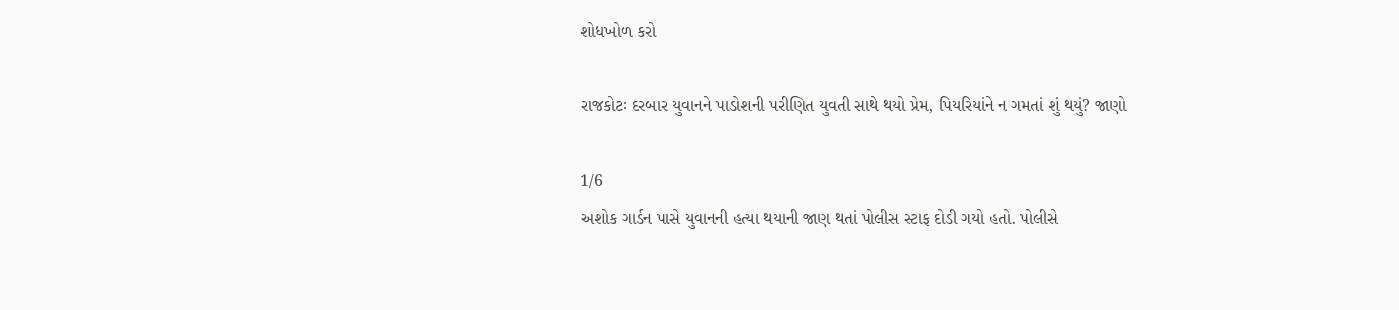શોધખોળ કરો

રાજકોટઃ દરબાર યુવાનને પાડોશની પરીણિત યુવતી સાથે થયો પ્રેમ, પિયરિયાંને ન ગમતાં શું થયું? જાણો

1/6
અશોક ગાર્ડન પાસે યુવાનની હત્યા થયાની જાણ થતાં પોલીસ સ્ટાફ દોડી ગયો હતો. પોલીસે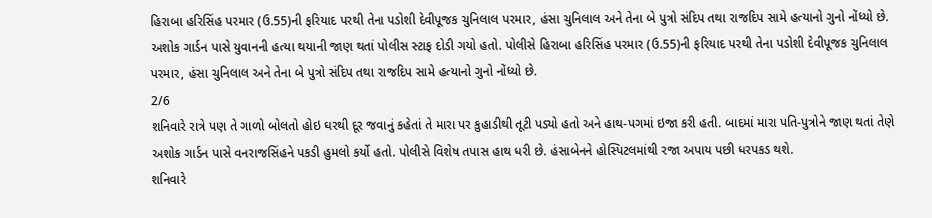હિરાબા હરિસિંહ પરમાર (ઉ.55)ની ફરિયાદ પરથી તેના પડોશી દેવીપૂજક ચુનિલાલ પરમાર, હંસા ચુનિલાલ અને તેના બે પુત્રો સંદિપ તથા રાજદિપ સામે હત્યાનો ગુનો નોંધ્યો છે.
અશોક ગાર્ડન પાસે યુવાનની હત્યા થયાની જાણ થતાં પોલીસ સ્ટાફ દોડી ગયો હતો. પોલીસે હિરાબા હરિસિંહ પરમાર (ઉ.55)ની ફરિયાદ પરથી તેના પડોશી દેવીપૂજક ચુનિલાલ પરમાર, હંસા ચુનિલાલ અને તેના બે પુત્રો સંદિપ તથા રાજદિપ સામે હત્યાનો ગુનો નોંધ્યો છે.
2/6
શનિવારે રાત્રે પણ તે ગાળો બોલતો હોઇ ઘરથી દૂર જવાનું કહેતાં તે મારા પર કુહાડીથી તૂટી પડ્યો હતો અને હાથ-પગમાં ઇજા કરી હતી. બાદમાં મારા પતિ-પુત્રોને જાણ થતાં તેણે અશોક ગાર્ડન પાસે વનરાજસિંહને પકડી હુમલો કર્યો હતો. પોલીસે વિશેષ તપાસ હાથ ધરી છે. હંસાબેનને હોસ્પિટલમાંથી રજા અપાય પછી ધરપકડ થશે.
શનિવારે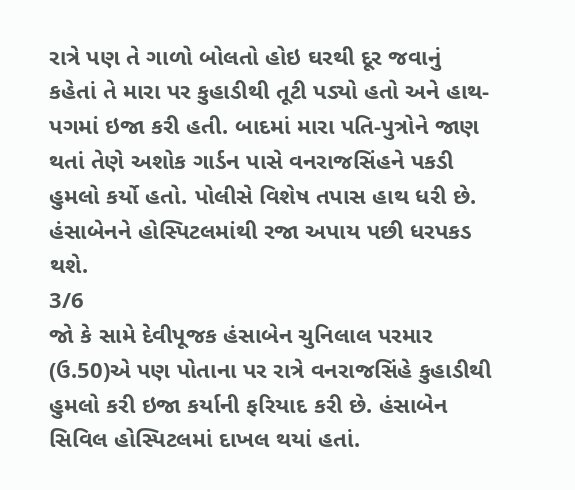રાત્રે પણ તે ગાળો બોલતો હોઇ ઘરથી દૂર જવાનું કહેતાં તે મારા પર કુહાડીથી તૂટી પડ્યો હતો અને હાથ-પગમાં ઇજા કરી હતી. બાદમાં મારા પતિ-પુત્રોને જાણ થતાં તેણે અશોક ગાર્ડન પાસે વનરાજસિંહને પકડી હુમલો કર્યો હતો. પોલીસે વિશેષ તપાસ હાથ ધરી છે. હંસાબેનને હોસ્પિટલમાંથી રજા અપાય પછી ધરપકડ થશે.
3/6
જો કે સામે દેવીપૂજક હંસાબેન ચુનિલાલ પરમાર (ઉ.50)એ પણ પોતાના પર રાત્રે વનરાજસિંહે કુહાડીથી હુમલો કરી ઇજા કર્યાની ફરિયાદ કરી છે. હંસાબેન સિવિલ હોસ્પિટલમાં દાખલ થયાં હતાં.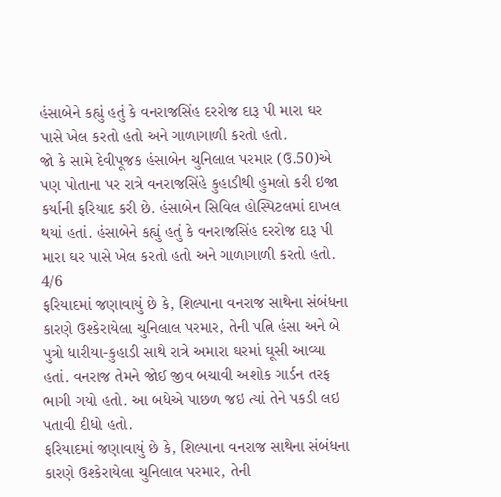હંસાબેને કહ્યું હતું કે વનરાજસિંહ દરરોજ દારૂ પી મારા ઘર પાસે ખેલ કરતો હતો અને ગાળાગાળી કરતો હતો.
જો કે સામે દેવીપૂજક હંસાબેન ચુનિલાલ પરમાર (ઉ.50)એ પણ પોતાના પર રાત્રે વનરાજસિંહે કુહાડીથી હુમલો કરી ઇજા કર્યાની ફરિયાદ કરી છે. હંસાબેન સિવિલ હોસ્પિટલમાં દાખલ થયાં હતાં. હંસાબેને કહ્યું હતું કે વનરાજસિંહ દરરોજ દારૂ પી મારા ઘર પાસે ખેલ કરતો હતો અને ગાળાગાળી કરતો હતો.
4/6
ફરિયાદમાં જણાવાયું છે કે, શિલ્પાના વનરાજ સાથેના સંબંધના કારણે ઉશ્કેરાયેલા ચુનિલાલ પરમાર, તેની પત્નિ હંસા અને બે પુત્રો ધારીયા-કુહાડી સાથે રાત્રે અમારા ઘરમાં ઘૂસી આવ્યા હતાં. વનરાજ તેમને જોઈ જીવ બચાવી અશોક ગાર્ડન તરફ ભાગી ગયો હતો. આ બધેએ પાછળ જઇ ત્યાં તેને પકડી લઇ પતાવી દીધો હતો.
ફરિયાદમાં જણાવાયું છે કે, શિલ્પાના વનરાજ સાથેના સંબંધના કારણે ઉશ્કેરાયેલા ચુનિલાલ પરમાર, તેની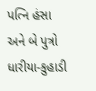પત્નિ હંસા અને બે પુત્રો ધારીયા-કુહાડી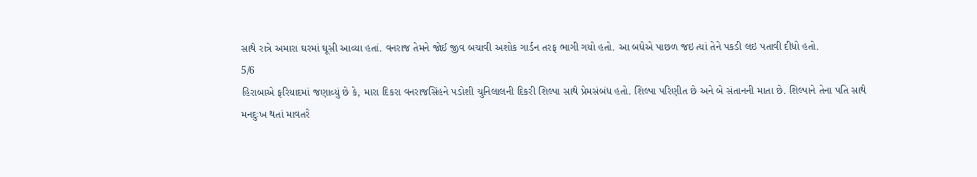સાથે રાત્રે અમારા ઘરમાં ઘૂસી આવ્યા હતાં. વનરાજ તેમને જોઈ જીવ બચાવી અશોક ગાર્ડન તરફ ભાગી ગયો હતો. આ બધેએ પાછળ જઇ ત્યાં તેને પકડી લઇ પતાવી દીધો હતો.
5/6
હિરાબાએ ફરિયાદમાં જણાવ્યું છે કે, મારા દિકરા વનરાજસિંહને પડોશી ચુનિલાલની દિકરી શિલ્પા સાથે પ્રેમસંબંધ હતો. શિલ્પા પરિણીત છે અને બે સંતાનની માતા છે. શિલ્પાને તેના પતિ સાથે મનદુઃખ થતાં માવતરે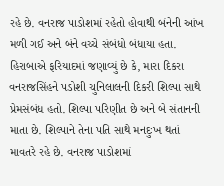રહે છે. વનરાજ પાડોશમાં રહેતો હોવાથી બંનેની આંખ મળી ગઈ અને બંને વચ્ચે સંબંધો બંધાયા હતા.
હિરાબાએ ફરિયાદમાં જણાવ્યું છે કે, મારા દિકરા વનરાજસિંહને પડોશી ચુનિલાલની દિકરી શિલ્પા સાથે પ્રેમસંબંધ હતો. શિલ્પા પરિણીત છે અને બે સંતાનની માતા છે. શિલ્પાને તેના પતિ સાથે મનદુઃખ થતાં માવતરે રહે છે. વનરાજ પાડોશમાં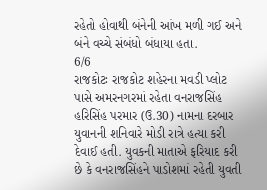રહેતો હોવાથી બંનેની આંખ મળી ગઈ અને બંને વચ્ચે સંબંધો બંધાયા હતા.
6/6
રાજકોટઃ રાજકોટ શહેરના મવડી પ્લોટ પાસે અમરનગરમાં રહેતા વનરાજસિંહ હરિસિંહ પરમાર (ઉ.30) નામના દરબાર યુવાનની શનિવારે મોડી રાત્રે હત્યા કરી દેવાઈ હતી. યુવકની માતાએ ફરિયાદ કરી છે કે વનરાજસિંહને પાડોશમાં રહેતી યુવતી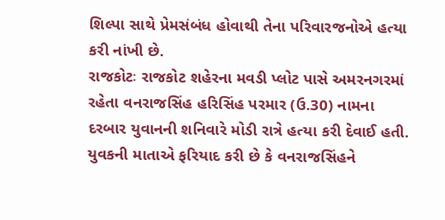શિલ્પા સાથે પ્રેમસંબંધ હોવાથી તેના પરિવારજનોએ હત્યા કરી નાંખી છે.
રાજકોટઃ રાજકોટ શહેરના મવડી પ્લોટ પાસે અમરનગરમાં રહેતા વનરાજસિંહ હરિસિંહ પરમાર (ઉ.30) નામના દરબાર યુવાનની શનિવારે મોડી રાત્રે હત્યા કરી દેવાઈ હતી. યુવકની માતાએ ફરિયાદ કરી છે કે વનરાજસિંહને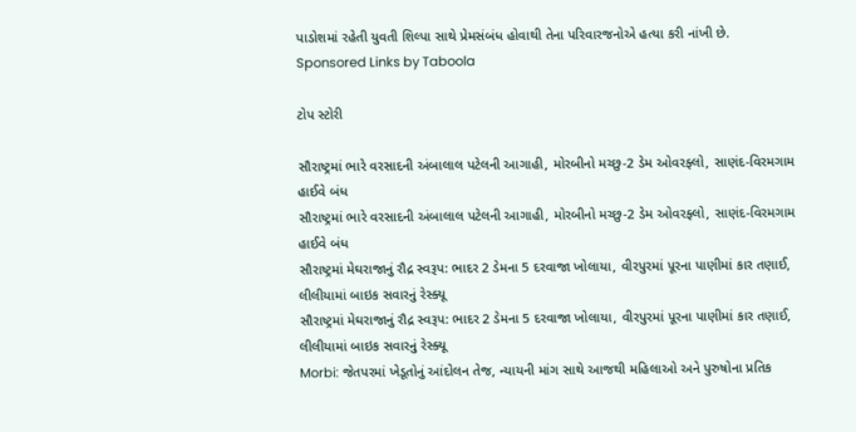પાડોશમાં રહેતી યુવતી શિલ્પા સાથે પ્રેમસંબંધ હોવાથી તેના પરિવારજનોએ હત્યા કરી નાંખી છે.
Sponsored Links by Taboola

ટોપ સ્ટોરી

સૌરાષ્ટ્રમાં ભારે વરસાદની અંબાલાલ પટેલની આગાહી, મોરબીનો મચ્છુ-2 ડેમ ઓવરફ્લો, સાણંદ-વિરમગામ હાઈવે બંધ
સૌરાષ્ટ્રમાં ભારે વરસાદની અંબાલાલ પટેલની આગાહી, મોરબીનો મચ્છુ-2 ડેમ ઓવરફ્લો, સાણંદ-વિરમગામ હાઈવે બંધ
સૌરાષ્ટ્રમાં મેઘરાજાનું રૌદ્ર સ્વરૂપ: ભાદર 2 ડેમના 5 દરવાજા ખોલાયા, વીરપુરમાં પૂરના પાણીમાં કાર તણાઈ, લીલીયામાં બાઇક સવારનું રેસ્ક્યૂ
સૌરાષ્ટ્રમાં મેઘરાજાનું રૌદ્ર સ્વરૂપ: ભાદર 2 ડેમના 5 દરવાજા ખોલાયા, વીરપુરમાં પૂરના પાણીમાં કાર તણાઈ, લીલીયામાં બાઇક સવારનું રેસ્ક્યૂ
Morbi: જેતપરમાં ખેડૂતોનું આંદોલન તેજ, ન્યાયની માંગ સાથે આજથી મહિલાઓ અને પુરુષોના પ્રતિક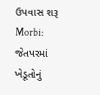ઉપવાસ શરૂ
Morbi: જેતપરમાં ખેડૂતોનું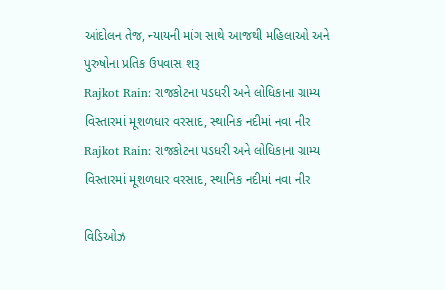આંદોલન તેજ, ન્યાયની માંગ સાથે આજથી મહિલાઓ અને પુરુષોના પ્રતિક ઉપવાસ શરૂ
Rajkot Rain: રાજકોટના પડધરી અને લોધિકાના ગ્રામ્ય વિસ્તારમાં મૂશળધાર વરસાદ, સ્થાનિક નદીમાં નવા નીર
Rajkot Rain: રાજકોટના પડધરી અને લોધિકાના ગ્રામ્ય વિસ્તારમાં મૂશળધાર વરસાદ, સ્થાનિક નદીમાં નવા નીર

વિડિઓઝ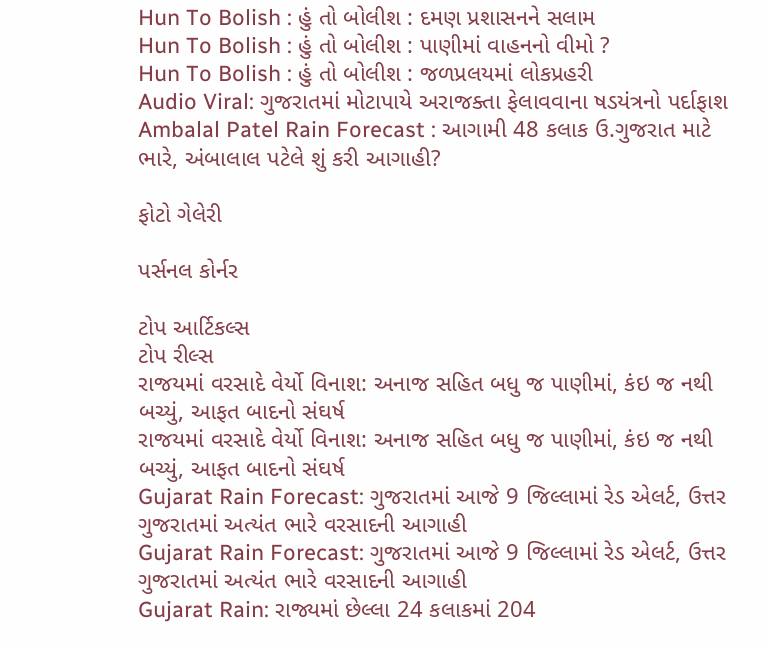Hun To Bolish : હું તો બોલીશ : દમણ પ્રશાસનને સલામ
Hun To Bolish : હું તો બોલીશ : પાણીમાં વાહનનો વીમો ?
Hun To Bolish : હું તો બોલીશ : જળપ્રલયમાં લોકપ્રહરી
Audio Viral: ગુજરાતમાં મોટાપાયે અરાજક્તા ફેલાવવાના ષડયંત્રનો પર્દાફાશ
Ambalal Patel Rain Forecast : આગામી 48 કલાક ઉ.ગુજરાત માટે ભારે, અંબાલાલ પટેલે શું કરી આગાહી?

ફોટો ગેલેરી

પર્સનલ કોર્નર

ટોપ આર્ટિકલ્સ
ટોપ રીલ્સ
રાજયમાં વરસાદે વેર્યો વિનાશ: અનાજ સહિત બધુ જ પાણીમાં, કંઇ જ નથી બચ્યું, આફત બાદનો સંઘર્ષ
રાજયમાં વરસાદે વેર્યો વિનાશ: અનાજ સહિત બધુ જ પાણીમાં, કંઇ જ નથી બચ્યું, આફત બાદનો સંઘર્ષ
Gujarat Rain Forecast: ગુજરાતમાં આજે 9 જિલ્લામાં રેડ એલર્ટ, ઉત્તર ગુજરાતમાં અત્યંત ભારે વરસાદની આગાહી
Gujarat Rain Forecast: ગુજરાતમાં આજે 9 જિલ્લામાં રેડ એલર્ટ, ઉત્તર ગુજરાતમાં અત્યંત ભારે વરસાદની આગાહી
Gujarat Rain: રાજ્યમાં છેલ્લા 24 કલાકમાં 204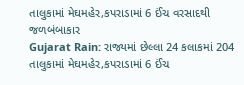તાલુકામાં મેઘમહેર,કપરાડામાં 6 ઈંચ વરસાદથી જળબંબાકાર
Gujarat Rain: રાજ્યમાં છેલ્લા 24 કલાકમાં 204 તાલુકામાં મેઘમહેર,કપરાડામાં 6 ઈંચ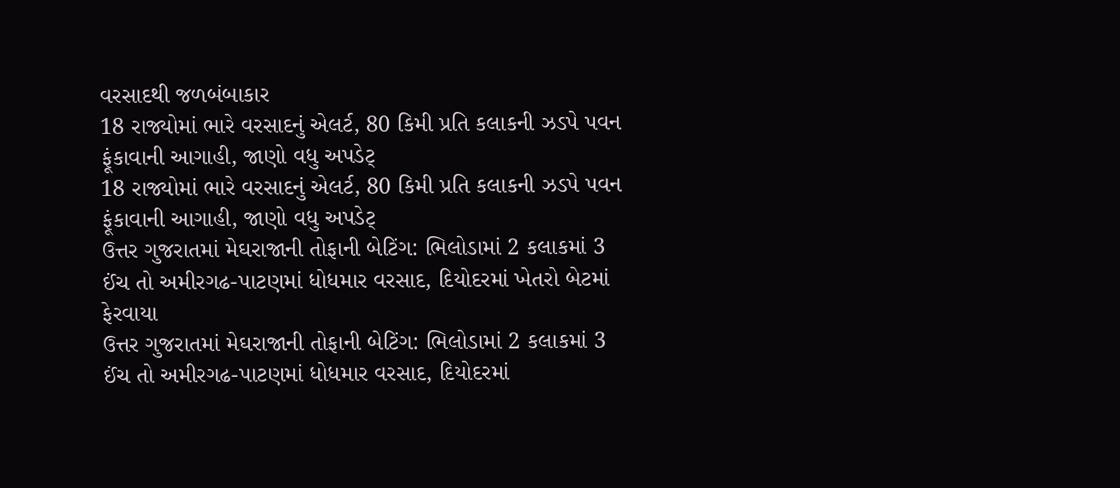વરસાદથી જળબંબાકાર
18 રાજ્યોમાં ભારે વરસાદનું એલર્ટ, 80 કિમી પ્રતિ કલાકની ઝડપે પવન ફૂંકાવાની આગાહી, જાણો વધુ અપડેટ્
18 રાજ્યોમાં ભારે વરસાદનું એલર્ટ, 80 કિમી પ્રતિ કલાકની ઝડપે પવન ફૂંકાવાની આગાહી, જાણો વધુ અપડેટ્
ઉત્તર ગુજરાતમાં મેઘરાજાની તોફાની બેટિંગ: ભિલોડામાં 2 કલાકમાં 3 ઈંચ તો અમીરગઢ-પાટણમાં ધોધમાર વરસાદ, દિયોદરમાં ખેતરો બેટમાં ફેરવાયા
ઉત્તર ગુજરાતમાં મેઘરાજાની તોફાની બેટિંગ: ભિલોડામાં 2 કલાકમાં 3 ઈંચ તો અમીરગઢ-પાટણમાં ધોધમાર વરસાદ, દિયોદરમાં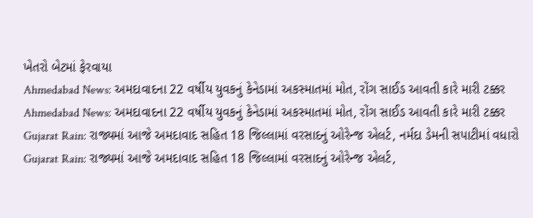ખેતરો બેટમાં ફેરવાયા
Ahmedabad News: અમદાવાદના 22 વર્ષીય યુવકનું કેનેડામાં અકસ્માતમાં મોત, રોંગ સાઈડ આવતી કારે મારી ટક્કર
Ahmedabad News: અમદાવાદના 22 વર્ષીય યુવકનું કેનેડામાં અકસ્માતમાં મોત, રોંગ સાઈડ આવતી કારે મારી ટક્કર
Gujarat Rain: રાજ્યમાં આજે અમદાવાદ સહિત 18 જિલ્લામાં વરસાદનું ઓરેન્જ એલર્ટ, નર્મદા ડેમની સપાટીમાં વધારો
Gujarat Rain: રાજ્યમાં આજે અમદાવાદ સહિત 18 જિલ્લામાં વરસાદનું ઓરેન્જ એલર્ટ,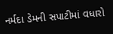નર્મદા ડેમની સપાટીમાં વધારો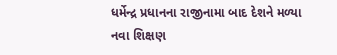ધર્મેન્દ્ર પ્રધાનના રાજીનામા બાદ દેશને મળ્યા નવા શિક્ષણ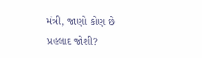મંત્રી, જાણો કોણ છે પ્રહલાદ જોશી?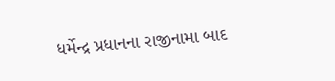ધર્મેન્દ્ર પ્રધાનના રાજીનામા બાદ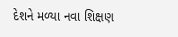દેશને મળ્યા નવા શિક્ષણ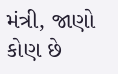મંત્રી, જાણો કોણ છે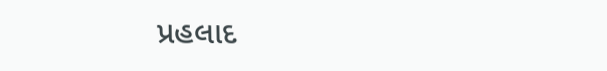પ્રહલાદ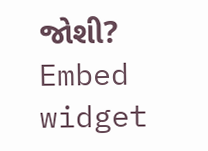જોશી?
Embed widget